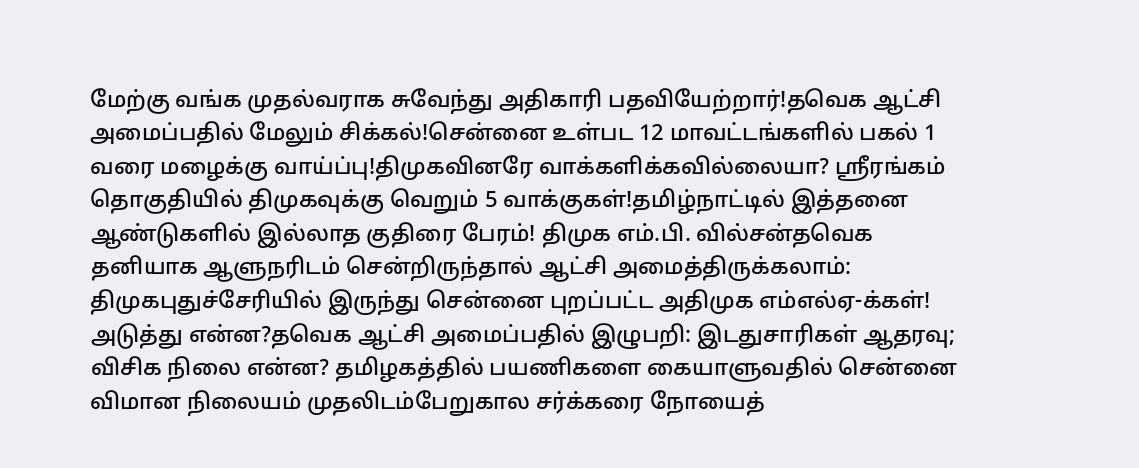மேற்கு வங்க முதல்வராக சுவேந்து அதிகாரி பதவியேற்றார்!தவெக ஆட்சி அமைப்பதில் மேலும் சிக்கல்!சென்னை உள்பட 12 மாவட்டங்களில் பகல் 1 வரை மழைக்கு வாய்ப்பு!திமுகவினரே வாக்களிக்கவில்லையா? ஸ்ரீரங்கம் தொகுதியில் திமுகவுக்கு வெறும் 5 வாக்குகள்!தமிழ்நாட்டில் இத்தனை ஆண்டுகளில் இல்லாத குதிரை பேரம்! திமுக எம்.பி. வில்சன்தவெக தனியாக ஆளுநரிடம் சென்றிருந்தால் ஆட்சி அமைத்திருக்கலாம்: திமுகபுதுச்சேரியில் இருந்து சென்னை புறப்பட்ட அதிமுக எம்எல்ஏ-க்கள்! அடுத்து என்ன?தவெக ஆட்சி அமைப்பதில் இழுபறி: இடதுசாரிகள் ஆதரவு; விசிக நிலை என்ன? தமிழகத்தில் பயணிகளை கையாளுவதில் சென்னை விமான நிலையம் முதலிடம்பேறுகால சர்க்கரை நோயைத்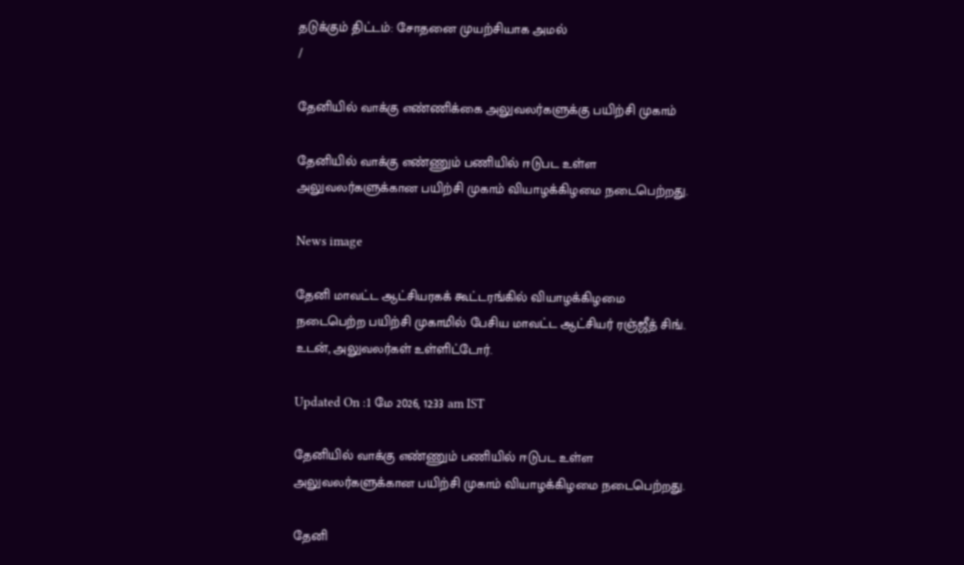தடுக்கும் திட்டம்: சோதனை முயற்சியாக அமல்
/

தேனியில் வாக்கு எண்ணிக்கை அலுவலர்களுக்கு பயிற்சி முகாம்

தேனியில் வாக்கு எண்ணும் பணியில் ஈடுபட உள்ள அலுவலர்களுக்கான பயிற்சி முகாம் வியாழக்கிழமை நடைபெற்றது.

News image

தேனி மாவட்ட ஆட்சியரகக் கூட்டரங்கில் வியாழக்கிழமை நடைபெற்ற பயிற்சி முகாமில் பேசிய மாவட்ட ஆட்சியர் ரஞ்ஜீத் சிங். உடன், அலுவலர்கள் உள்ளிட்டோர்.

Updated On :1 மே 2026, 12:33 am IST

தேனியில் வாக்கு எண்ணும் பணியில் ஈடுபட உள்ள அலுவலர்களுக்கான பயிற்சி முகாம் வியாழக்கிழமை நடைபெற்றது.

தேனி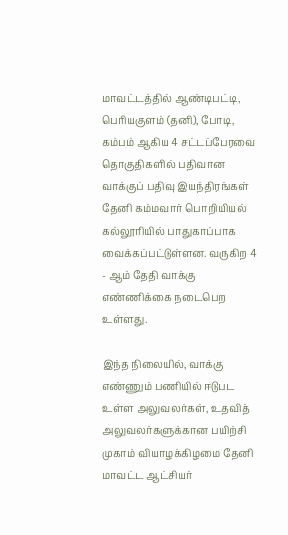மாவட்டத்தில் ஆண்டிபட்டி, பெரியகுளம் (தனி), போடி, கம்பம் ஆகிய 4 சட்டப்பேரவை தொகுதிகளில் பதிவான வாக்குப் பதிவு இயந்திரங்கள் தேனி கம்மவார் பொறியியல் கல்லூரியில் பாதுகாப்பாக வைக்கப்பட்டுள்ளன. வருகிற 4 - ஆம் தேதி வாக்கு எண்ணிக்கை நடைபெற உள்ளது.

இந்த நிலையில், வாக்கு எண்ணும் பணியில் ஈடுபட உள்ள அலுவலர்கள், உதவித் அலுவலர்களுக்கான பயிற்சி முகாம் வியாழக்கிழமை தேனி மாவட்ட ஆட்சியர்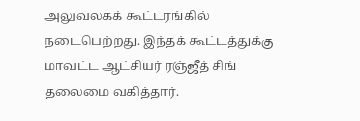அலுவலகக் கூட்டரங்கில் நடைபெற்றது. இந்தக் கூட்டத்துக்கு மாவட்ட ஆட்சியர் ரஞ்ஜீத் சிங் தலைமை வகித்தார்.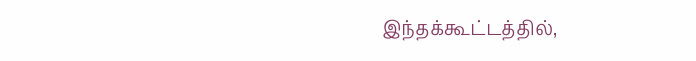இந்தக்கூட்டத்தில்,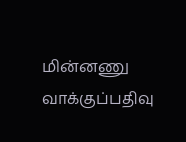மின்னணு வாக்குப்பதிவு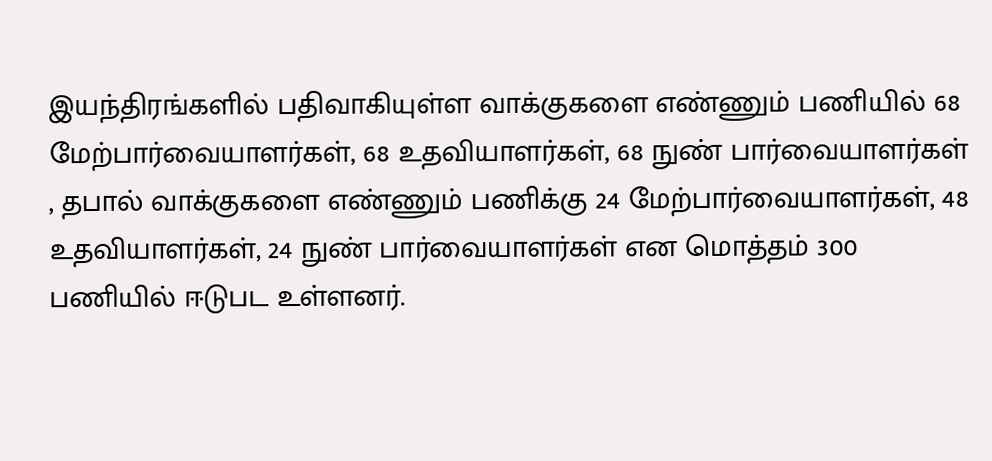இயந்திரங்களில் பதிவாகியுள்ள வாக்குகளை எண்ணும் பணியில் 68 மேற்பார்வையாளர்கள், 68 உதவியாளர்கள், 68 நுண் பார்வையாளர்கள் , தபால் வாக்குகளை எண்ணும் பணிக்கு 24 மேற்பார்வையாளர்கள், 48 உதவியாளர்கள், 24 நுண் பார்வையாளர்கள் என மொத்தம் 300 பணியில் ஈடுபட உள்ளனர்.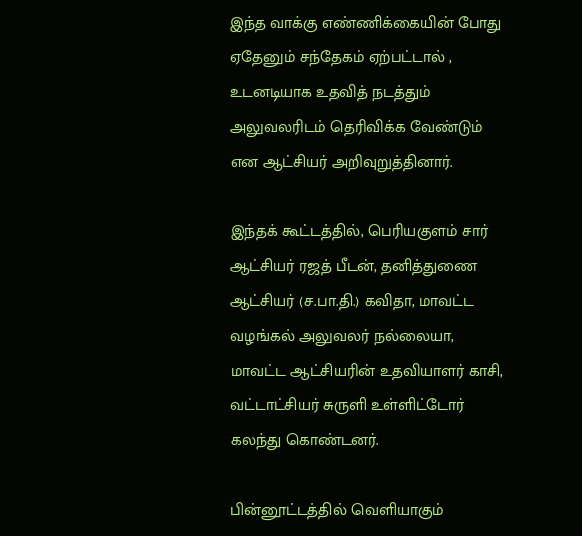இந்த வாக்கு எண்ணிக்கையின் போது ஏதேனும் சந்தேகம் ஏற்பட்டால் , உடனடியாக உதவித் நடத்தும் அலுவலரிடம் தெரிவிக்க வேண்டும் என ஆட்சியர் அறிவுறுத்தினார்.

இந்தக் கூட்டத்தில், பெரியகுளம் சார் ஆட்சியர் ரஜத் பீடன், தனித்துணை ஆட்சியர் (ச.பா.தி.) கவிதா, மாவட்ட வழங்கல் அலுவலர் நல்லையா, மாவட்ட ஆட்சியரின் உதவியாளர் காசி, வட்டாட்சியர் சுருளி உள்ளிட்டோர் கலந்து கொண்டனர்.

பின்னூட்டத்தில் வெளியாகும்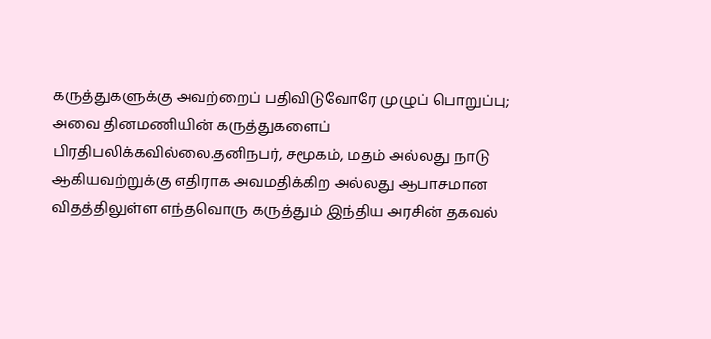கருத்துகளுக்கு அவற்றைப் பதிவிடுவோரே முழுப் பொறுப்பு; அவை தினமணியின் கருத்துகளைப் பிரதிபலிக்கவில்லை.தனிநபர், சமூகம், மதம் அல்லது நாடு ஆகியவற்றுக்கு எதிராக அவமதிக்கிற அல்லது ஆபாசமான விதத்திலுள்ள எந்தவொரு கருத்தும் இந்திய அரசின் தகவல்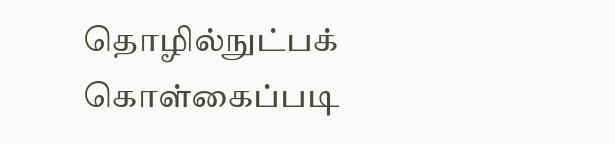தொழில்நுட்பக் கொள்கைப்படி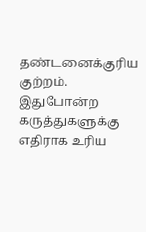தண்டனைக்குரிய குற்றம். இதுபோன்ற கருத்துகளுக்கு எதிராக உரிய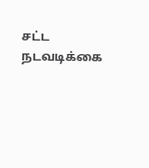சட்ட நடவடிக்கை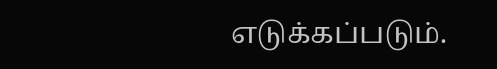எடுக்கப்படும்.